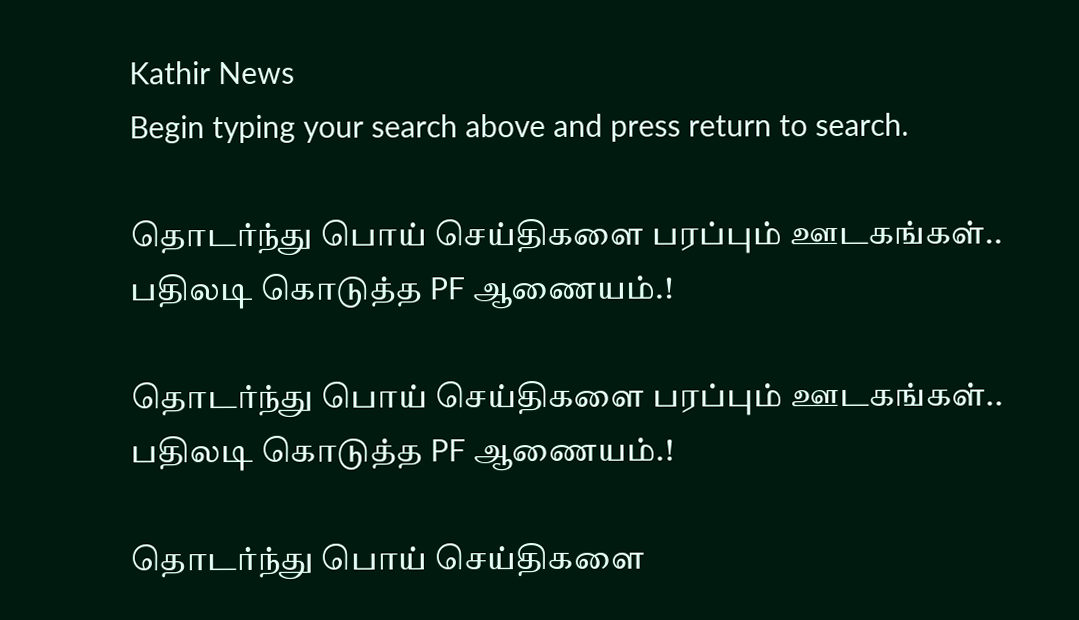Kathir News
Begin typing your search above and press return to search.

தொடர்ந்து பொய் செய்திகளை பரப்பும் ஊடகங்கள்.. பதிலடி கொடுத்த PF ஆணையம்.!

தொடர்ந்து பொய் செய்திகளை பரப்பும் ஊடகங்கள்.. பதிலடி கொடுத்த PF ஆணையம்.!

தொடர்ந்து பொய் செய்திகளை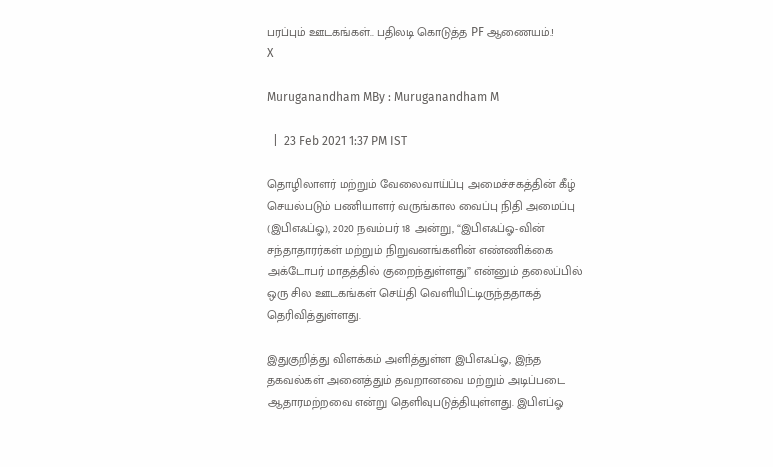பரப்பும் ஊடகங்கள்.. பதிலடி கொடுத்த PF ஆணையம்.!
X

Muruganandham MBy : Muruganandham M

  |  23 Feb 2021 1:37 PM IST

தொழிலாளர் மற்றும் வேலைவாய்ப்பு அமைச்சகத்தின் கீழ் செயல்படும் பணியாளர் வருங்கால வைப்பு நிதி அமைப்பு (இபிஎஃப்ஓ), 2020 நவம்பர் 18 அன்று, “இபிஎஃப்ஓ-வின் சந்தாதாரர்கள் மற்றும் நிறுவனங்களின் எண்ணிக்கை அக்டோபர் மாதத்தில் குறைந்துள்ளது” என்னும் தலைப்பில் ஒரு சில ஊடகங்கள் செய்தி வெளியிட்டிருந்ததாகத் தெரிவித்துள்ளது.

இதுகுறித்து விளக்கம் அளித்துள்ள இபிஎஃப்ஓ, இந்த தகவல்கள் அனைத்தும் தவறானவை மற்றும் அடிப்படை ஆதாரமற்றவை என்று தெளிவுபடுத்தியுள்ளது. இபிஎப்ஓ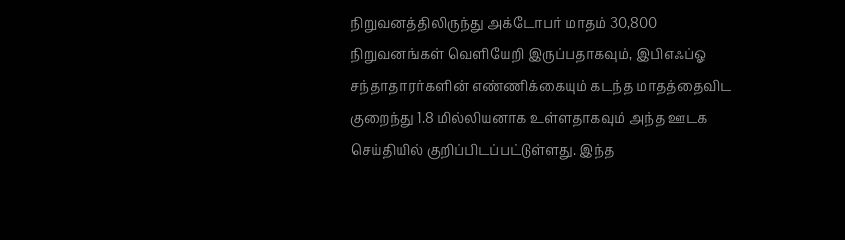நிறுவனத்திலிருந்து அக்டோபர் மாதம் 30,800 நிறுவனங்கள் வெளியேறி இருப்பதாகவும், இபிஎஃப்ஓ சந்தாதாரர்களின் எண்ணிக்கையும் கடந்த மாதத்தைவிட குறைந்து 1.8 மில்லியனாக உள்ளதாகவும் அந்த ஊடக செய்தியில் குறிப்பிடப்பட்டுள்ளது. இந்த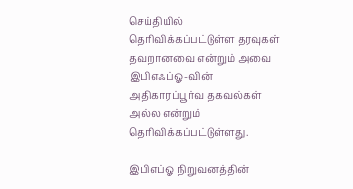செய்தியில் தெரிவிக்கப்பட்டுள்ள தரவுகள் தவறானவை என்றும் அவை இபிஎஃப்ஓ-வின் அதிகாரப்பூர்வ தகவல்கள் அல்ல என்றும் தெரிவிக்கப்பட்டுள்ளது.

இபிஎப்ஓ நிறுவனத்தின்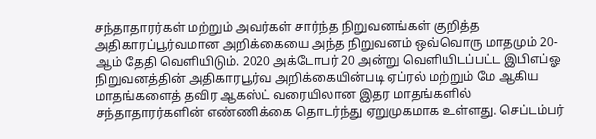சந்தாதாரர்கள் மற்றும் அவர்கள் சார்ந்த நிறுவனங்கள் குறித்த அதிகாரப்பூர்வமான அறிக்கையை அந்த நிறுவனம் ஒவ்வொரு மாதமும் 20-ஆம் தேதி வெளியிடும். 2020 அக்டோபர் 20 அன்று வெளியிடப்பட்ட இபிஎப்ஓ நிறுவனத்தின் அதிகாரபூர்வ அறிக்கையின்படி ஏப்ரல் மற்றும் மே ஆகிய மாதங்களைத் தவிர ஆகஸ்ட் வரையிலான இதர மாதங்களில் சந்தாதாரர்களின் எண்ணிக்கை தொடர்ந்து ஏறுமுகமாக உள்ளது. செப்டம்பர்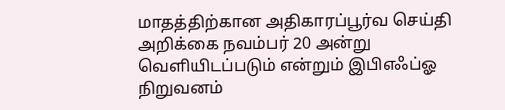மாதத்திற்கான அதிகாரப்பூர்வ செய்தி அறிக்கை நவம்பர் 20 அன்று வெளியிடப்படும் என்றும் இபிஎஃப்ஓ நிறுவனம்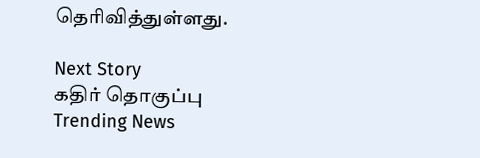தெரிவித்துள்ளது.

Next Story
கதிர் தொகுப்பு
Trending News